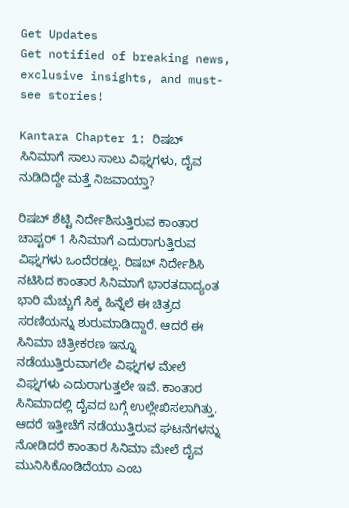Get Updates
Get notified of breaking news, exclusive insights, and must-see stories!

Kantara Chapter 1: ರಿಷಬ್ ಸಿನಿಮಾಗೆ ಸಾಲು ಸಾಲು ವಿಘ್ನಗಳು, ದೈವ ನುಡಿದಿದ್ದೇ ಮತ್ತೆ ನಿಜವಾಯ್ತಾ?

ರಿಷಬ್‌ ಶೆಟ್ಟಿ ನಿರ್ದೇಶಿಸುತ್ತಿರುವ ಕಾಂತಾರ ಚಾಪ್ಟರ್‌ 1 ಸಿನಿಮಾಗೆ ಎದುರಾಗುತ್ತಿರುವ ವಿಘ್ನಗಳು ಒಂದೆರಡಲ್ಲ. ರಿಷಬ್‌ ನಿರ್ದೇಶಿಸಿ ನಟಿಸಿದ ಕಾಂತಾರ ಸಿನಿಮಾಗೆ ಭಾರತದಾದ್ಯಂತ ಭಾರಿ ಮೆಚ್ಚುಗೆ ಸಿಕ್ಕ ಹಿನ್ನೆಲೆ ಈ ಚಿತ್ರದ ಸರಣಿಯನ್ನು ಶುರುಮಾಡಿದ್ದಾರೆ. ಆದರೆ ಈ ಸಿನಿಮಾ ಚಿತ್ರೀಕರಣ ಇನ್ನೂ ನಡೆಯುತ್ತಿರುವಾಗಲೇ ವಿಘ್ನಗಳ ಮೇಲೆ ವಿಘ್ನಗಳು ಎದುರಾಗುತ್ತಲೇ ಇವೆ. ಕಾಂತಾರ ಸಿನಿಮಾದಲ್ಲಿ ದೈವದ ಬಗ್ಗೆ ಉಲ್ಲೇಖಿಸಲಾಗಿತ್ತು. ಆದರೆ ಇತ್ತೀಚೆಗೆ ನಡೆಯುತ್ತಿರುವ ಘಟನೆಗಳನ್ನು ನೋಡಿದರೆ ಕಾಂತಾರ ಸಿನಿಮಾ ಮೇಲೆ ದೈವ ಮುನಿಸಿಕೊಂಡಿದೆಯಾ ಎಂಬ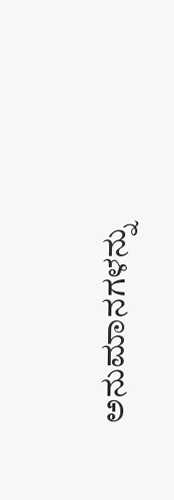ಅನುಮಾನಗಳನ್ನು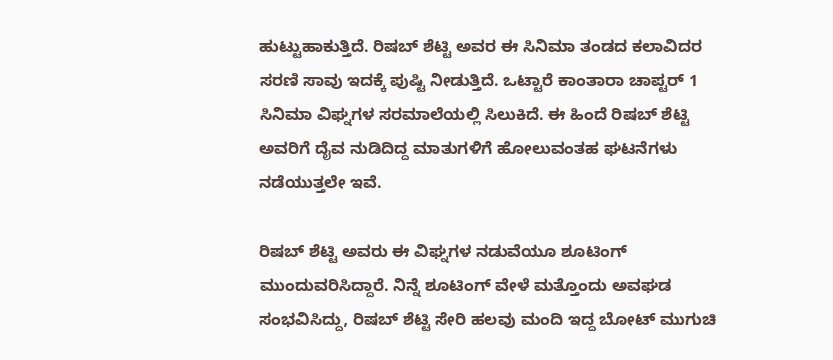ಹುಟ್ಟುಹಾಕುತ್ತಿದೆ. ರಿಷಬ್‌ ಶೆಟ್ಟಿ ಅವರ ಈ ಸಿನಿಮಾ ತಂಡದ ಕಲಾವಿದರ ಸರಣಿ ಸಾವು ಇದಕ್ಕೆ ಪುಷ್ಟಿ ನೀಡುತ್ತಿದೆ. ಒಟ್ಟಾರೆ ಕಾಂತಾರಾ ಚಾಪ್ಟರ್‌ 1 ಸಿನಿಮಾ ವಿಘ್ನಗಳ ಸರಮಾಲೆಯಲ್ಲಿ ಸಿಲುಕಿದೆ. ಈ ಹಿಂದೆ ರಿಷಬ್‌ ಶೆಟ್ಟಿ ಅವರಿಗೆ ದೈವ ನುಡಿದಿದ್ದ ಮಾತುಗಳಿಗೆ ಹೋಲುವಂತಹ ಘಟನೆಗಳು ನಡೆಯುತ್ತಲೇ ಇವೆ.

ರಿಷಬ್‌ ಶೆಟ್ಟಿ ಅವರು ಈ ವಿಘ್ನಗಳ ನಡುವೆಯೂ ಶೂಟಿಂಗ್‌ ಮುಂದುವರಿಸಿದ್ದಾರೆ. ನಿನ್ನೆ ಶೂಟಿಂಗ್‌ ವೇಳೆ ಮತ್ತೊಂದು ಅವಘಡ ಸಂಭವಿಸಿದ್ದು, ರಿಷಬ್‌ ಶೆಟ್ಟಿ ಸೇರಿ ಹಲವು ಮಂದಿ ಇದ್ದ ಬೋಟ್‌ ಮುಗುಚಿ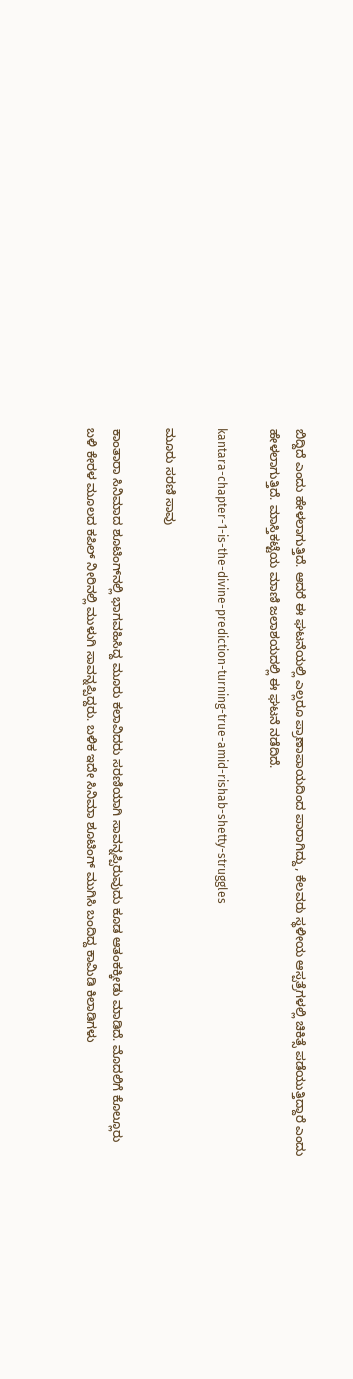ಬಿದ್ದಿದೆ ಎಂದು ಹೇಳಲಾಗುತ್ತಿದೆ. ಆದರೆ ಈ ಘಟನೆಯಲ್ಲಿ ಎಲ್ಲರೂ ಪ್ರಾಣಾಪಾಯದಿಂದ ಪಾರಾಗಿದ್ದು, ಕೆಲವರು ಸ್ಥಳೀಯ ಆಸ್ಪತ್ರೆಗಳಲ್ಲಿ ಚಿಕಿತ್ಸೆ ಪಡೆಯುತ್ತಿದ್ದಾರೆ ಎಂದು ಹೇಳಲಾಗುತ್ತಿದೆ. ಮಾಸ್ತಿಕಟ್ಟೆಯ ಮಾಣಿ ಜಲಾಶಯದಲ್ಲಿ ಈ ಘಟನೆ ನಡೆದಿದೆ.

kantara-chapter-1-is-the-divine-prediction-turning-true-amid-rishab-shetty-struggles

ಮೂರು ಸರಣಿ ಸಾವು

ಕಾಂತಾರಾ ಸಿನಿಮಾದ ಶೂಟಿಂಗ್‌ನಲ್ಲಿ ಭಾಗವಹಿಸಿದ್ದ ಮೂರು ಕಲಾವಿದರು ಸರಣಿಯಾಗಿ ಸಾವನ್ನಪ್ಪಿರುವುದು ಕೂಡ ಆತಂಕಕ್ಕೀಡು ಮಾಡಿದೆ. ಮೊದಲಿಗೆ ಕೊಲ್ಲೂರು ಬಳಿ ಕೇರಳ ಮೂಲದ ಕಪಿಲ್‌ ನೀರಿನಲ್ಲಿ ಮುಳುಗಿ ಸಾವನ್ನಪ್ಪಿದ್ದರು. ಬಳಿಕ ಇದೇ ಸಿನಿಮಾ ಶೂಟಿಂಗ್‌ ಮುಗಿಸಿ ಬಂದಿದ್ದ ಕಾಮಿಡಿ ಕಿಲಾಡಿಗಳು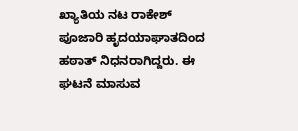ಖ್ಯಾತಿಯ ನಟ ರಾಕೇಶ್‌ ಪೂಜಾರಿ ಹೃದಯಾಘಾತದಿಂದ ಹಠಾತ್‌ ನಿಧನರಾಗಿದ್ದರು. ಈ ಘಟನೆ ಮಾಸುವ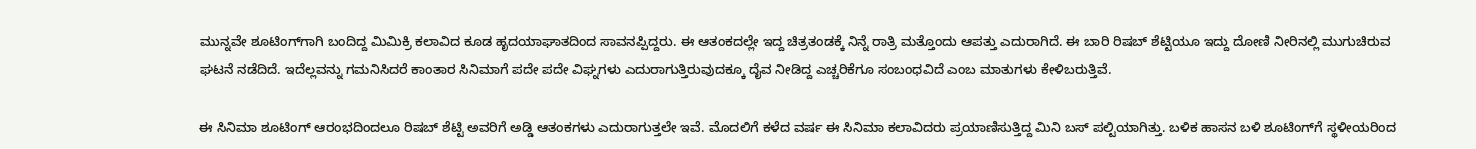ಮುನ್ನವೇ ಶೂಟಿಂಗ್‌ಗಾಗಿ ಬಂದಿದ್ದ ಮಿಮಿಕ್ರಿ ಕಲಾವಿದ ಕೂಡ ಹೃದಯಾಘಾತದಿಂದ ಸಾವನಪ್ಪಿದ್ದರು. ಈ ಆತಂಕದಲ್ಲೇ ಇದ್ದ ಚಿತ್ರತಂಡಕ್ಕೆ ನಿನ್ನೆ ರಾತ್ರಿ ಮತ್ತೊಂದು ಆಪತ್ತು ಎದುರಾಗಿದೆ. ಈ ಬಾರಿ ರಿಷಬ್‌ ಶೆಟ್ಟಿಯೂ ಇದ್ದು ದೋಣಿ ನೀರಿನಲ್ಲಿ ಮುಗುಚಿರುವ ಘಟನೆ ನಡೆದಿದೆ. ಇದೆಲ್ಲವನ್ನು ಗಮನಿಸಿದರೆ ಕಾಂತಾರ ಸಿನಿಮಾಗೆ ಪದೇ ಪದೇ ವಿಘ್ನಗಳು ಎದುರಾಗುತ್ತಿರುವುದಕ್ಕೂ ದೈವ ನೀಡಿದ್ದ ಎಚ್ಚರಿಕೆಗೂ ಸಂಬಂಧವಿದೆ ಎಂಬ ಮಾತುಗಳು ಕೇಳಿಬರುತ್ತಿವೆ.

ಈ ಸಿನಿಮಾ ಶೂಟಿಂಗ್‌ ಆರಂಭದಿಂದಲೂ ರಿಷಬ್‌ ಶೆಟ್ಟಿ ಅವರಿಗೆ ಅಡ್ಡಿ ಆತಂಕಗಳು ಎದುರಾಗುತ್ತಲೇ ಇವೆ. ಮೊದಲಿಗೆ ಕಳೆದ ವರ್ಷ ಈ ಸಿನಿಮಾ ಕಲಾವಿದರು ಪ್ರಯಾಣಿಸುತ್ತಿದ್ದ ಮಿನಿ ಬಸ್‌ ಪಲ್ಟಿಯಾಗಿತ್ತು. ಬಳಿಕ ಹಾಸನ ಬಳಿ ಶೂಟಿಂಗ್‌ಗೆ ಸ್ಥಳೀಯರಿಂದ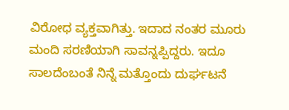ವಿರೋಧ ವ್ಯಕ್ತವಾಗಿತ್ತು. ಇದಾದ ನಂತರ ಮೂರು ಮಂದಿ ಸರಣಿಯಾಗಿ ಸಾವನ್ನಪ್ಪಿದ್ದರು. ಇದೂ ಸಾಲದೆಂಬಂತೆ ನಿನ್ನೆ ಮತ್ತೊಂದು ದುರ್ಘಟನೆ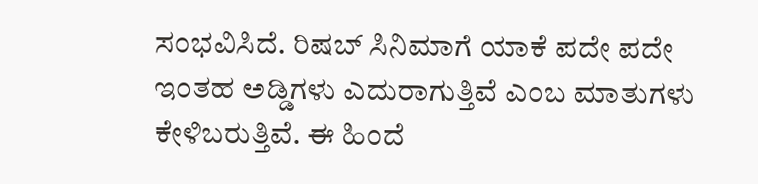ಸಂಭವಿಸಿದೆ. ರಿಷಬ್‌ ಸಿನಿಮಾಗೆ ಯಾಕೆ ಪದೇ ಪದೇ ಇಂತಹ ಅಡ್ಡಿಗಳು ಎದುರಾಗುತ್ತಿವೆ ಎಂಬ ಮಾತುಗಳು ಕೇಳಿಬರುತ್ತಿವೆ. ಈ ಹಿಂದೆ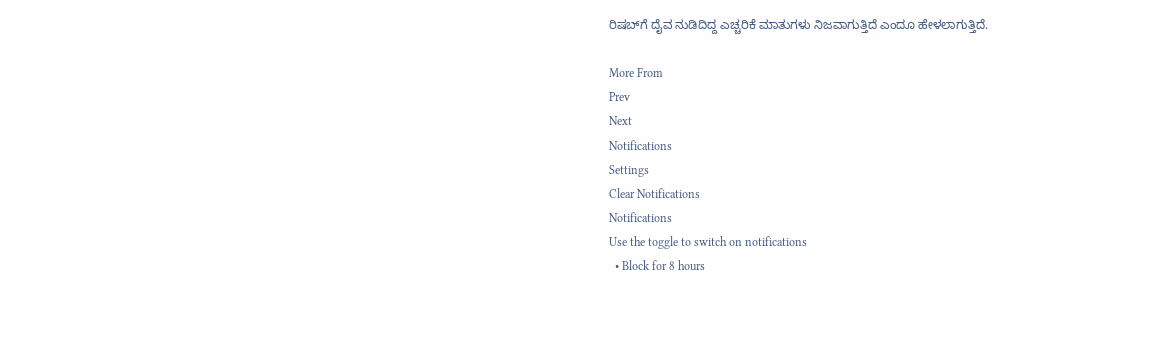ರಿಷಬ್‌ಗೆ ದೈವ ನುಡಿದಿದ್ದ ಎಚ್ಚರಿಕೆ ಮಾತುಗಳು ನಿಜವಾಗುತ್ತಿದೆ ಎಂದೂ ಹೇಳಲಾಗುತ್ತಿದೆ.

More From
Prev
Next
Notifications
Settings
Clear Notifications
Notifications
Use the toggle to switch on notifications
  • Block for 8 hours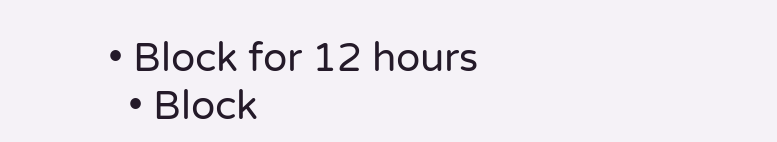• Block for 12 hours
  • Block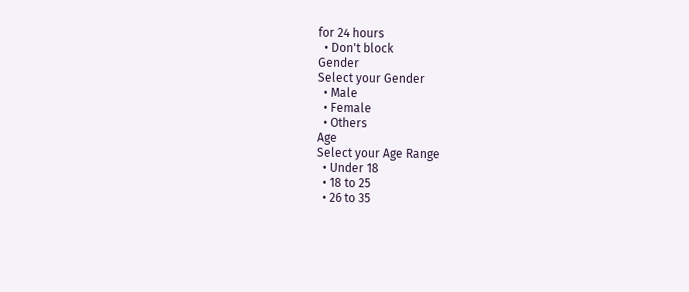for 24 hours
  • Don't block
Gender
Select your Gender
  • Male
  • Female
  • Others
Age
Select your Age Range
  • Under 18
  • 18 to 25
  • 26 to 35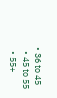• 36 to 45
  • 45 to 55
  • 55+